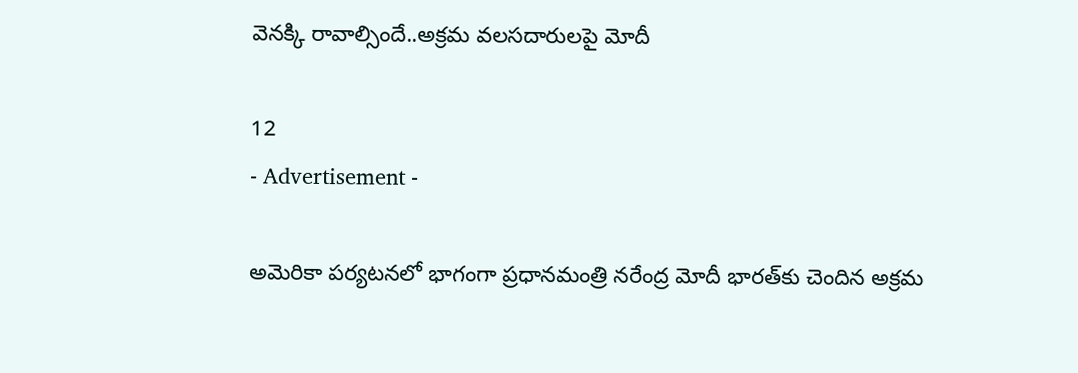వెనక్కి రావాల్సిందే..అక్రమ వలసదారులపై మోదీ

12
- Advertisement -

అమెరికా పర్యటనలో భాగంగా ప్రధానమంత్రి నరేంద్ర మోదీ భారత్‌కు చెందిన అక్రమ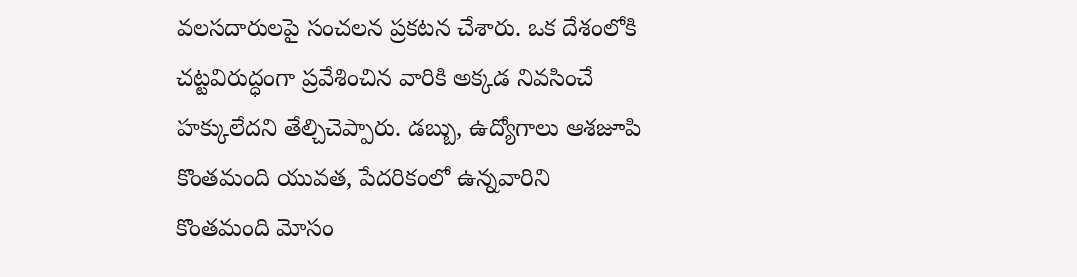వలసదారులపై సంచలన ప్రకటన చేశారు. ఒక దేశంలోకి చట్టవిరుద్ధంగా ప్రవేశించిన వారికి అక్కడ నివసించే హక్కులేదని తేల్చిచెప్పారు. డబ్బు, ఉద్యోగాలు ఆశజూపి కొంతమంది యువత, పేదరికంలో ఉన్నవారిని కొంతమంది మోసం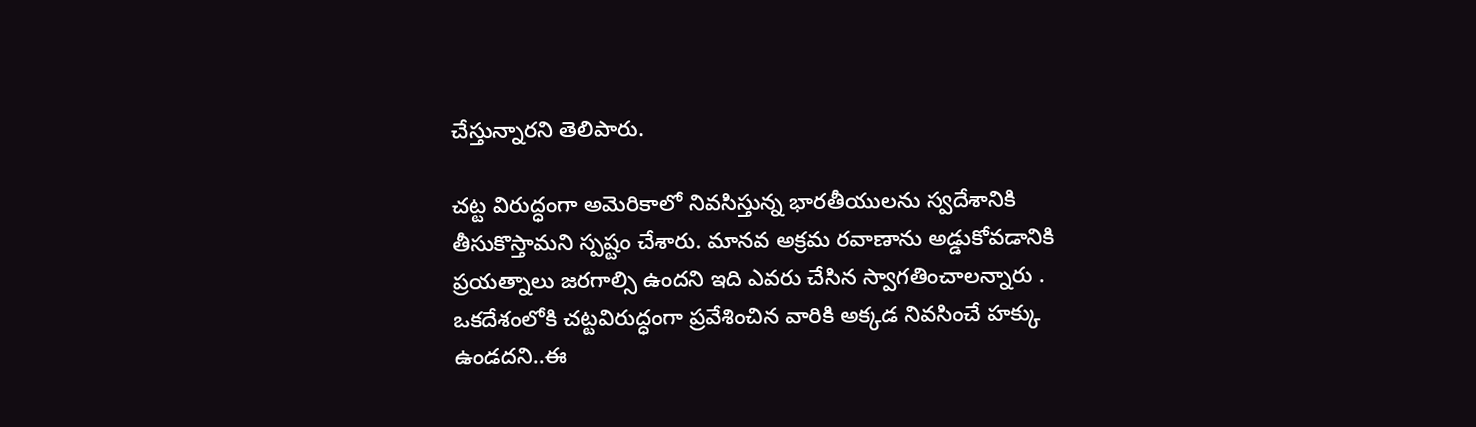చేస్తున్నారని తెలిపారు.

చట్ట విరుద్ధంగా అమెరికాలో నివసిస్తున్న భారతీయులను స్వదేశానికి తీసుకొస్తామని స్పష్టం చేశారు. మానవ అక్రమ రవాణాను అడ్డుకోవడానికి ప్రయత్నాలు జరగాల్సి ఉందని ఇది ఎవరు చేసిన స్వాగతించాలన్నారు . ఒకదేశంలోకి చట్టవిరుద్ధంగా ప్రవేశించిన వారికి అక్కడ నివసించే హక్కు ఉండదని..ఈ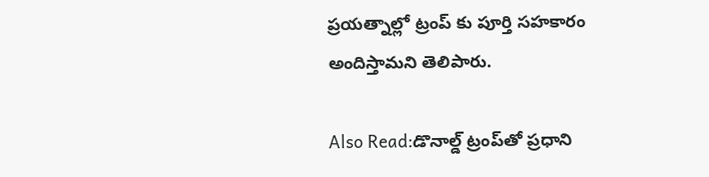ప్రయత్నాల్లో ట్రంప్ కు పూర్తి సహకారం అందిస్తామని తెలిపారు.

Also Read:డొనాల్డ్ ట్రంప్‌తో ప్ర‌ధాని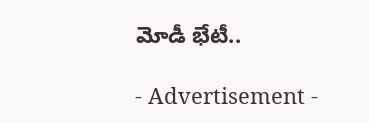మోడీ భేటీ..

- Advertisement -